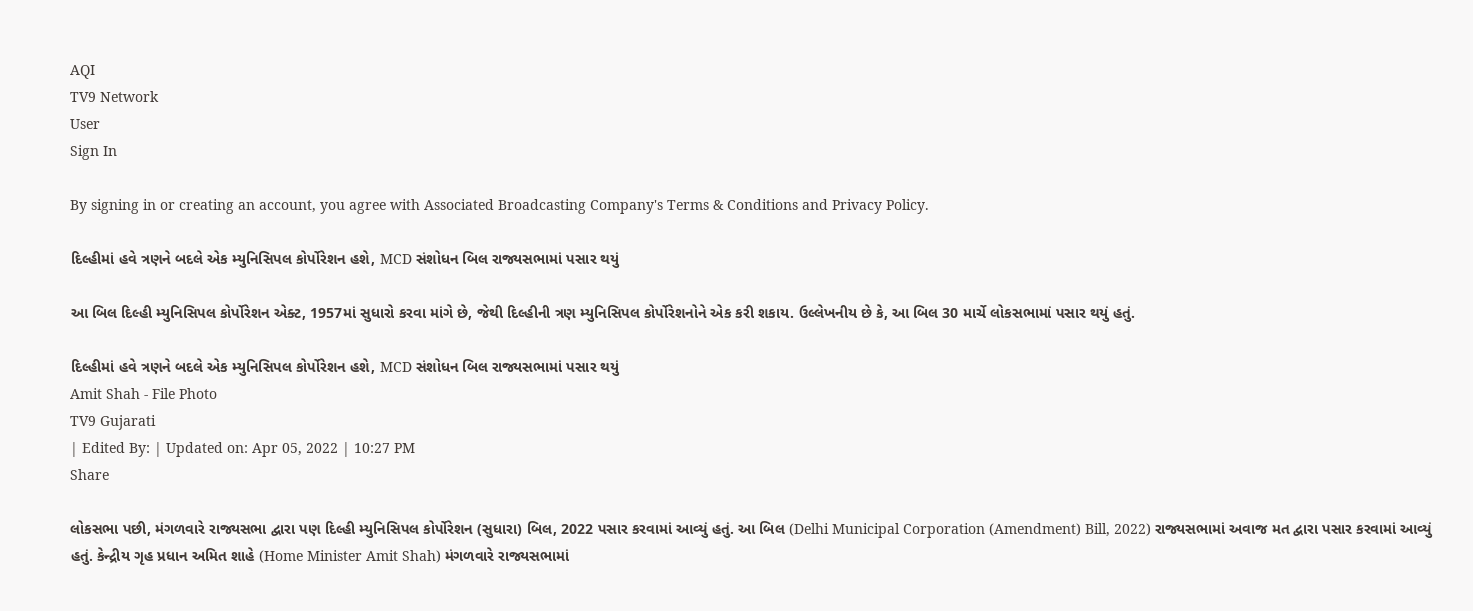AQI
TV9 Network
User
Sign In

By signing in or creating an account, you agree with Associated Broadcasting Company's Terms & Conditions and Privacy Policy.

દિલ્હીમાં હવે ત્રણને બદલે એક મ્યુનિસિપલ કોર્પોરેશન હશે, MCD સંશોધન બિલ રાજ્યસભામાં પસાર થયું

આ બિલ દિલ્હી મ્યુનિસિપલ કોર્પોરેશન એક્ટ, 1957માં સુધારો કરવા માંગે છે, જેથી દિલ્હીની ત્રણ મ્યુનિસિપલ કોર્પોરેશનોને એક કરી શકાય. ઉલ્લેખનીય છે કે, આ બિલ 30 માર્ચે લોકસભામાં પસાર થયું હતું.

દિલ્હીમાં હવે ત્રણને બદલે એક મ્યુનિસિપલ કોર્પોરેશન હશે, MCD સંશોધન બિલ રાજ્યસભામાં પસાર થયું
Amit Shah - File Photo
TV9 Gujarati
| Edited By: | Updated on: Apr 05, 2022 | 10:27 PM
Share

લોકસભા પછી, મંગળવારે રાજ્યસભા દ્વારા પણ દિલ્હી મ્યુનિસિપલ કોર્પોરેશન (સુધારા) બિલ, 2022 પસાર કરવામાં આવ્યું હતું. આ બિલ (Delhi Municipal Corporation (Amendment) Bill, 2022) રાજ્યસભામાં અવાજ મત દ્વારા પસાર કરવામાં આવ્યું હતું. કેન્દ્રીય ગૃહ પ્રધાન અમિત શાહે (Home Minister Amit Shah) મંગળવારે રાજ્યસભામાં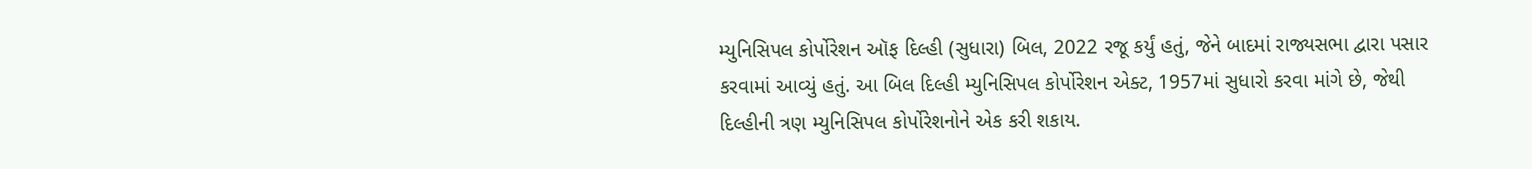મ્યુનિસિપલ કોર્પોરેશન ઑફ દિલ્હી (સુધારા) બિલ, 2022 રજૂ કર્યું હતું, જેને બાદમાં રાજ્યસભા દ્વારા પસાર કરવામાં આવ્યું હતું. આ બિલ દિલ્હી મ્યુનિસિપલ કોર્પોરેશન એક્ટ, 1957માં સુધારો કરવા માંગે છે, જેથી દિલ્હીની ત્રણ મ્યુનિસિપલ કોર્પોરેશનોને એક કરી શકાય.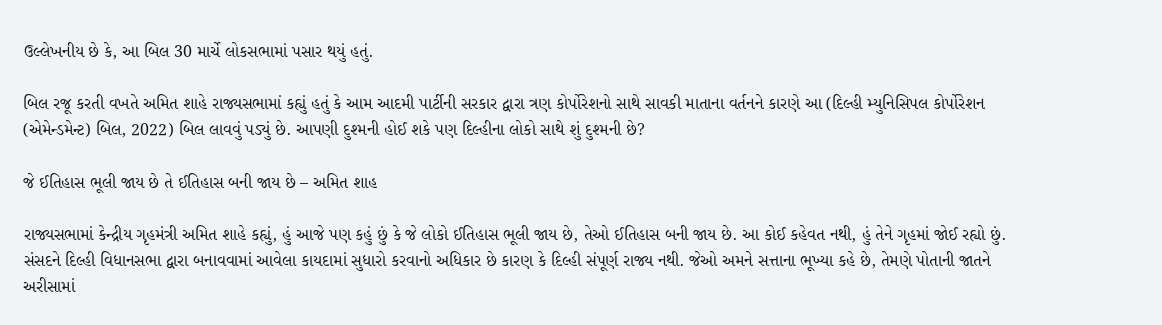ઉલ્લેખનીય છે કે, આ બિલ 30 માર્ચે લોકસભામાં પસાર થયું હતું.

બિલ રજૂ કરતી વખતે અમિત શાહે રાજ્યસભામાં કહ્યું હતું કે આમ આદમી પાર્ટીની સરકાર દ્વારા ત્રણ કોર્પોરેશનો સાથે સાવકી માતાના વર્તનને કારણે આ (દિલ્હી મ્યુનિસિપલ કોર્પોરેશન (એમેન્ડમેન્ટ) બિલ, 2022) બિલ લાવવું પડ્યું છે. આપણી દુશ્મની હોઈ શકે પણ દિલ્હીના લોકો સાથે શું દુશ્મની છે?

જે ઈતિહાસ ભૂલી જાય છે તે ઈતિહાસ બની જાય છે – અમિત શાહ

રાજ્યસભામાં કેન્દ્રીય ગૃહમંત્રી અમિત શાહે કહ્યું, હું આજે પણ કહું છું કે જે લોકો ઈતિહાસ ભૂલી જાય છે, તેઓ ઈતિહાસ બની જાય છે. આ કોઈ કહેવત નથી, હું તેને ગૃહમાં જોઈ રહ્યો છું. સંસદને દિલ્હી વિધાનસભા દ્વારા બનાવવામાં આવેલા કાયદામાં સુધારો કરવાનો અધિકાર છે કારણ કે દિલ્હી સંપૂર્ણ રાજ્ય નથી. જેઓ અમને સત્તાના ભૂખ્યા કહે છે, તેમણે પોતાની જાતને અરીસામાં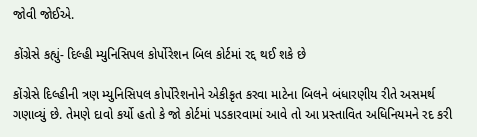જોવી જોઈએ.

કોંગ્રેસે કહ્યું- દિલ્હી મ્યુનિસિપલ કોર્પોરેશન બિલ કોર્ટમાં રદ્દ થઈ શકે છે

કોંગ્રેસે દિલ્હીની ત્રણ મ્યુનિસિપલ કોર્પોરેશનોને એકીકૃત કરવા માટેના બિલને બંધારણીય રીતે અસમર્થ ગણાવ્યું છે. તેમણે દાવો કર્યો હતો કે જો કોર્ટમાં પડકારવામાં આવે તો આ પ્રસ્તાવિત અધિનિયમને રદ કરી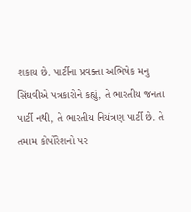શકાય છે. પાર્ટીના પ્રવક્તા અભિષેક મનુ સિંઘવીએ પત્રકારોને કહ્યું, તે ભારતીય જનતા પાર્ટી નથી, તે ભારતીય નિયંત્રણ પાર્ટી છે. તે તમામ કોર્પોરેશનો પર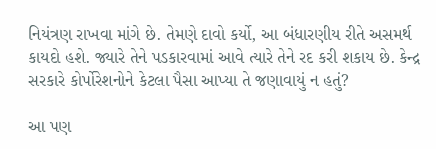નિયંત્રણ રાખવા માંગે છે. તેમણે દાવો કર્યો, આ બંધારણીય રીતે અસમર્થ કાયદો હશે. જ્યારે તેને પડકારવામાં આવે ત્યારે તેને રદ કરી શકાય છે. કેન્દ્ર સરકારે કોર્પોરેશનોને કેટલા પૈસા આપ્યા તે જણાવાયું ન હતું?

આ પણ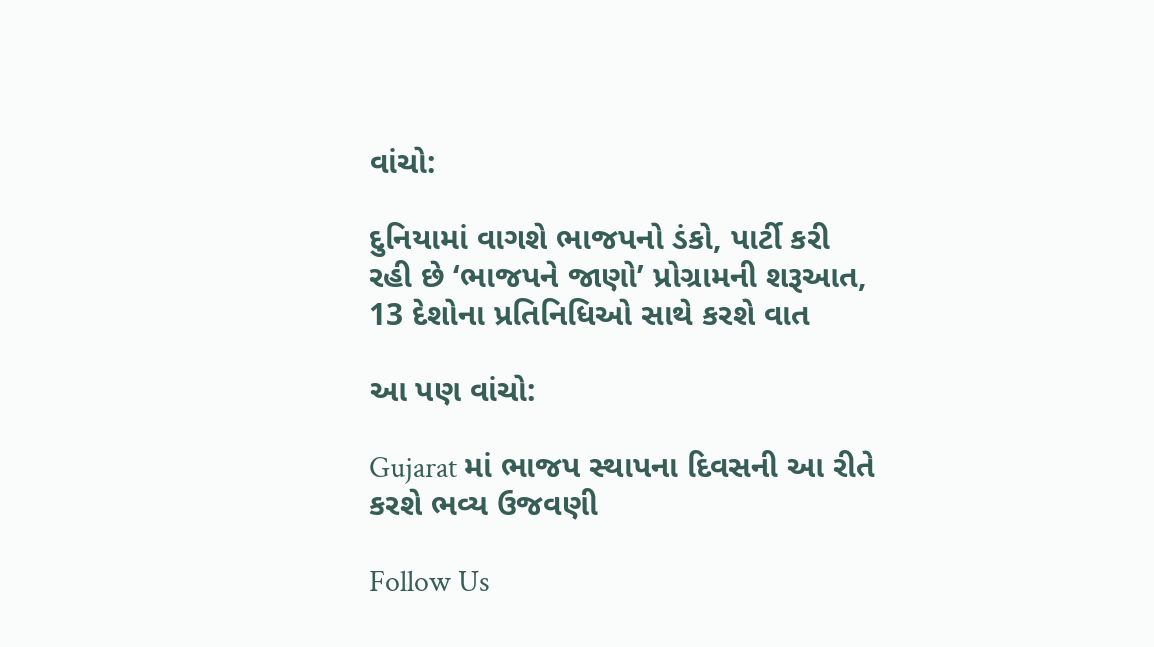વાંચો:

દુનિયામાં વાગશે ભાજપનો ડંકો, પાર્ટી કરી રહી છે ‘ભાજપને જાણો’ પ્રોગ્રામની શરૂઆત, 13 દેશોના પ્રતિનિધિઓ સાથે કરશે વાત

આ પણ વાંચો:

Gujarat માં ભાજપ સ્થાપના દિવસની આ રીતે કરશે ભવ્ય ઉજવણી

Follow Us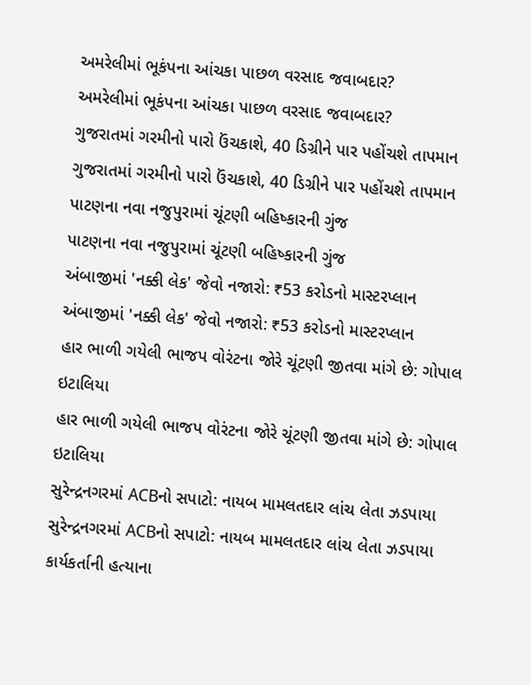અમરેલીમાં ભૂકંપના આંચકા પાછળ વરસાદ જવાબદાર?
અમરેલીમાં ભૂકંપના આંચકા પાછળ વરસાદ જવાબદાર?
ગુજરાતમાં ગરમીનો પારો ઉંચકાશે, 40 ડિગ્રીને પાર પહોંચશે તાપમાન
ગુજરાતમાં ગરમીનો પારો ઉંચકાશે, 40 ડિગ્રીને પાર પહોંચશે તાપમાન
પાટણના નવા નજુપુરામાં ચૂંટણી બહિષ્કારની ગુંજ
પાટણના નવા નજુપુરામાં ચૂંટણી બહિષ્કારની ગુંજ
અંબાજીમાં 'નક્કી લેક' જેવો નજારો: ₹53 કરોડનો માસ્ટરપ્લાન
અંબાજીમાં 'નક્કી લેક' જેવો નજારો: ₹53 કરોડનો માસ્ટરપ્લાન
હાર ભાળી ગયેલી ભાજપ વોરંટના જોરે ચૂંટણી જીતવા માંગે છે: ગોપાલ ઇટાલિયા
હાર ભાળી ગયેલી ભાજપ વોરંટના જોરે ચૂંટણી જીતવા માંગે છે: ગોપાલ ઇટાલિયા
સુરેન્દ્રનગરમાં ACBનો સપાટો: નાયબ મામલતદાર લાંચ લેતા ઝડપાયા
સુરેન્દ્રનગરમાં ACBનો સપાટો: નાયબ મામલતદાર લાંચ લેતા ઝડપાયા
કાર્યકર્તાની હત્યાના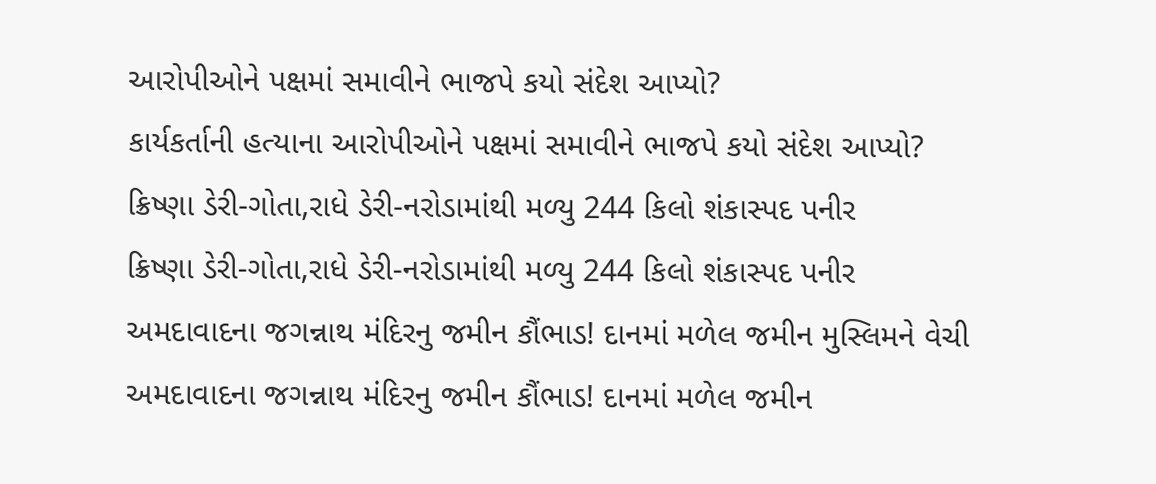આરોપીઓને પક્ષમાં સમાવીને ભાજપે કયો સંદેશ આપ્યો?
કાર્યકર્તાની હત્યાના આરોપીઓને પક્ષમાં સમાવીને ભાજપે કયો સંદેશ આપ્યો?
ક્રિષ્ણા ડેરી-ગોતા,રાધે ડેરી-નરોડામાંથી મળ્યુ 244 કિલો શંકાસ્પદ પનીર
ક્રિષ્ણા ડેરી-ગોતા,રાધે ડેરી-નરોડામાંથી મળ્યુ 244 કિલો શંકાસ્પદ પનીર
અમદાવાદના જગન્નાથ મંદિરનુ જમીન કૌંભાડ! દાનમાં મળેલ જમીન મુસ્લિમને વેચી
અમદાવાદના જગન્નાથ મંદિરનુ જમીન કૌંભાડ! દાનમાં મળેલ જમીન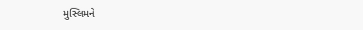મુસ્લિમને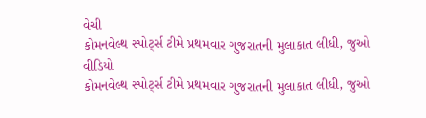વેચી
કોમનવેલ્થ સ્પોર્ટ્સ ટીમે પ્રથમવાર ગુજરાતની મુલાકાત લીધી, જુઓ વીડિયો
કોમનવેલ્થ સ્પોર્ટ્સ ટીમે પ્રથમવાર ગુજરાતની મુલાકાત લીધી, જુઓ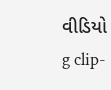વીડિયો
g clip-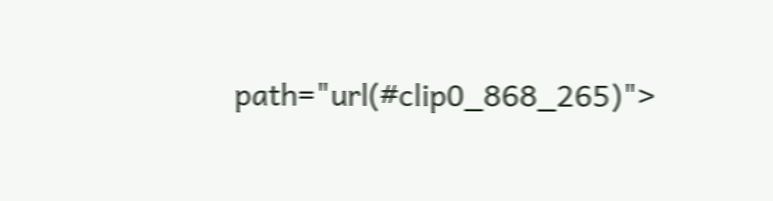path="url(#clip0_868_265)">